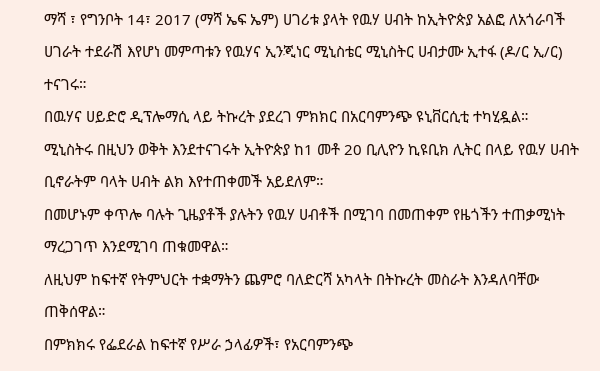ማሻ ፣ የግንቦት 14፣ 2017 (ማሻ ኤፍ ኤም) ሀገሪቱ ያላት የዉሃ ሀብት ከኢትዮጵያ አልፎ ለአጎራባች ሀገራት ተደራሽ እየሆነ መምጣቱን የዉሃና ኢንጂነር ሚኒስቴር ሚኒስትር ሀብታሙ ኢተፋ (ዶ/ር ኢ/ር) ተናገሩ።
በዉሃና ሀይድሮ ዲፕሎማሲ ላይ ትኩረት ያደረገ ምክክር በአርባምንጭ ዩኒቨርሲቲ ተካሂዷል።
ሚኒስትሩ በዚህን ወቅት እንደተናገሩት ኢትዮጵያ ከ1 መቶ 20 ቢሊዮን ኪዩቢክ ሊትር በላይ የዉሃ ሀብት ቢኖራትም ባላት ሀብት ልክ እየተጠቀመች አይደለም።
በመሆኑም ቀጥሎ ባሉት ጊዜያቶች ያሉትን የዉሃ ሀብቶች በሚገባ በመጠቀም የዜጎችን ተጠቃሚነት ማረጋገጥ እንደሚገባ ጠቁመዋል።
ለዚህም ከፍተኛ የትምህርት ተቋማትን ጨምሮ ባለድርሻ አካላት በትኩረት መስራት እንዳለባቸው ጠቅሰዋል።
በምክክሩ የፌደራል ከፍተኛ የሥራ ኃላፊዎች፣ የአርባምንጭ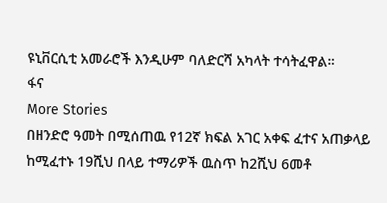ዩኒቨርሲቲ አመራሮች እንዲሁም ባለድርሻ አካላት ተሳትፈዋል።
ፋና
More Stories
በዘንድሮ ዓመት በሚሰጠዉ የ12ኛ ክፍል አገር አቀፍ ፈተና አጠቃላይ ከሚፈተኑ 19ሺህ በላይ ተማሪዎች ዉስጥ ከ2ሺህ 6መቶ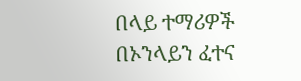በላይ ተማሪዎች በኦንላይን ፈተና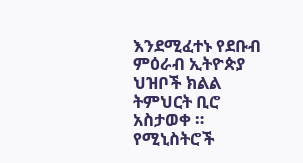እንደሚፈተኑ የደቡብ ምዕራብ ኢትዮጵያ ህዝቦች ክልል ትምህርት ቢሮ አስታወቀ ።
የሚኒስትሮች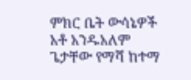ምክር ቤት ውሳኔዎች
አቶ አንዱአለም ጌታቸው የማሻ ከተማ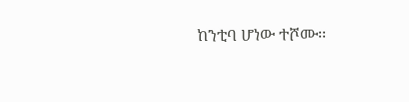ከንቲባ ሆነው ተሾሙ፡፡